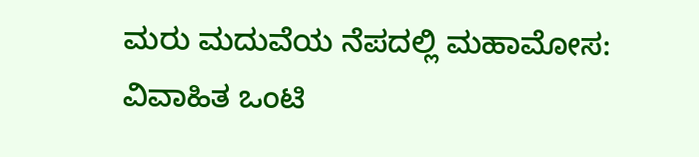ಮರು ಮದುವೆಯ ನೆಪದಲ್ಲಿ ಮಹಾಮೋಸ: ವಿವಾಹಿತ ಒಂಟಿ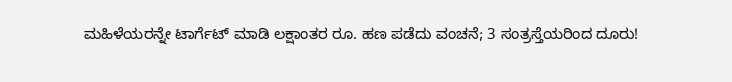ಮಹಿಳೆಯರನ್ನೇ ಟಾರ್ಗೆಟ್ ಮಾಡಿ ಲಕ್ಷಾಂತರ ರೂ. ಹಣ ಪಡೆದು ವಂಚನೆ; 3 ಸಂತ್ರಸ್ತೆಯರಿಂದ ದೂರು!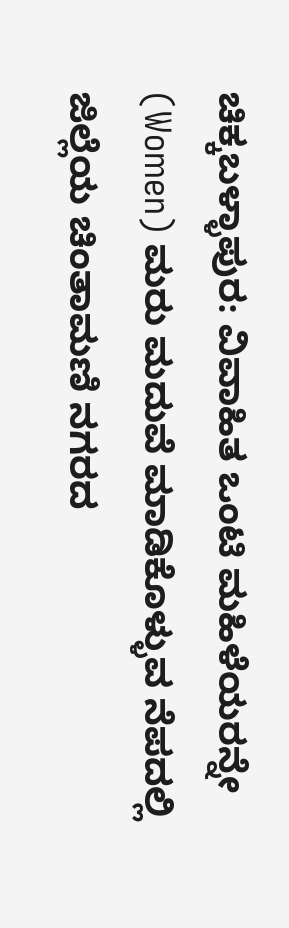ಚಿಕ್ಕಬಳ್ಳಾಪುರ: ವಿವಾಹಿತ ಒಂಟಿ ಮಹಿಳೆಯರನ್ನೇ (Women) ಮರು ಮದುವೆ ಮಾಡಿಕೊಳ್ಳುವ ನೆಪದಲ್ಲಿ ಜಿಲ್ಲೆಯ ಚಿಂತಾಮಣಿ ನಗರದ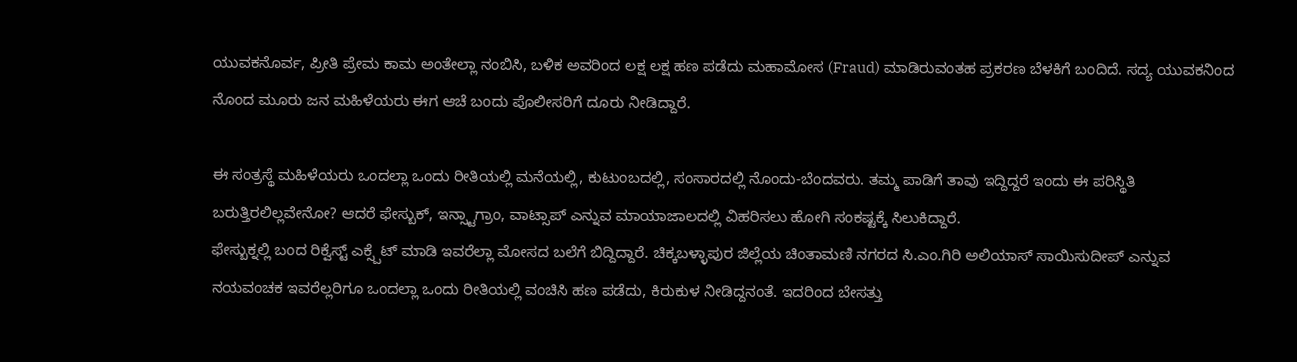ಯುವಕನೊರ್ವ, ಪ್ರೀತಿ ಪ್ರೇಮ ಕಾಮ ಅಂತೇಲ್ಲಾ ನಂಬಿಸಿ, ಬಳಿಕ ಅವರಿಂದ ಲಕ್ಷ ಲಕ್ಷ ಹಣ ಪಡೆದು ಮಹಾಮೋಸ (Fraud) ಮಾಡಿರುವಂತಹ ಪ್ರಕರಣ ಬೆಳಕಿಗೆ ಬಂದಿದೆ. ಸದ್ಯ ಯುವಕನಿಂದ ನೊಂದ ಮೂರು ಜನ ಮಹಿಳೆಯರು ಈಗ ಆಚೆ ಬಂದು ಪೊಲೀಸರಿಗೆ ದೂರು ನೀಡಿದ್ದಾರೆ.

ಈ ಸಂತ್ರಸ್ಥೆ ಮಹಿಳೆಯರು ಒಂದಲ್ಲಾ ಒಂದು ರೀತಿಯಲ್ಲಿ ಮನೆಯಲ್ಲಿ, ಕುಟುಂಬದಲ್ಲಿ, ಸಂಸಾರದಲ್ಲಿ ನೊಂದು-ಬೆಂದವರು. ತಮ್ಮ ಪಾಡಿಗೆ ತಾವು ಇದ್ದಿದ್ದರೆ ಇಂದು ಈ ಪರಿಸ್ಥಿತಿ ಬರುತ್ತಿರಲಿಲ್ಲವೇನೋ? ಆದರೆ ಫೇಸ್ಬುಕ್, ಇನ್ಸ್ಟಾಗ್ರಾಂ, ವಾಟ್ಸಾಪ್ ಎನ್ನುವ ಮಾಯಾಜಾಲದಲ್ಲಿ ವಿಹರಿಸಲು ಹೋಗಿ ಸಂಕಷ್ಟಕ್ಕೆ ಸಿಲುಕಿದ್ದಾರೆ.
ಫೇಸ್ಬುಕ್ನಲ್ಲಿ ಬಂದ ರಿಕ್ವೆಸ್ಟ್ ಎಕ್ಸ್ಪೆಟ್ ಮಾಡಿ ಇವರೆಲ್ಲಾ ಮೋಸದ ಬಲೆಗೆ ಬಿದ್ದಿದ್ದಾರೆ. ಚಿಕ್ಕಬಳ್ಳಾಪುರ ಜಿಲ್ಲೆಯ ಚಿಂತಾಮಣಿ ನಗರದ ಸಿ.ಎಂ.ಗಿರಿ ಅಲಿಯಾಸ್ ಸಾಯಿಸುದೀಪ್ ಎನ್ನುವ ನಯವಂಚಕ ಇವರೆಲ್ಲರಿಗೂ ಒಂದಲ್ಲಾ ಒಂದು ರೀತಿಯಲ್ಲಿ ವಂಚಿಸಿ ಹಣ ಪಡೆದು, ಕಿರುಕುಳ ನೀಡಿದ್ದನಂತೆ. ಇದರಿಂದ ಬೇಸತ್ತು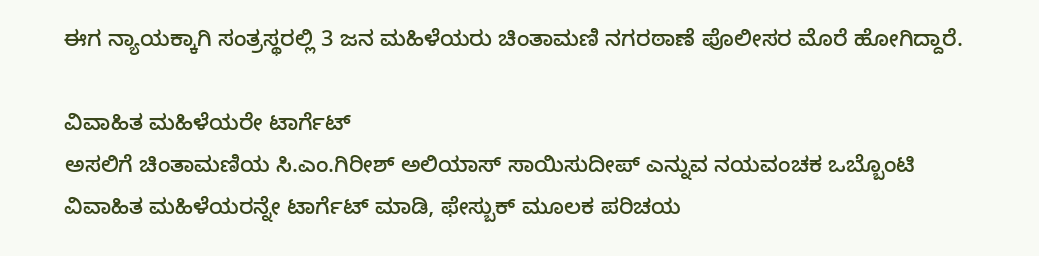ಈಗ ನ್ಯಾಯಕ್ಕಾಗಿ ಸಂತ್ರಸ್ಥರಲ್ಲಿ 3 ಜನ ಮಹಿಳೆಯರು ಚಿಂತಾಮಣಿ ನಗರಠಾಣೆ ಪೊಲೀಸರ ಮೊರೆ ಹೋಗಿದ್ದಾರೆ.

ವಿವಾಹಿತ ಮಹಿಳೆಯರೇ ಟಾರ್ಗೆಟ್
ಅಸಲಿಗೆ ಚಿಂತಾಮಣಿಯ ಸಿ.ಎಂ.ಗಿರೀಶ್ ಅಲಿಯಾಸ್ ಸಾಯಿಸುದೀಪ್ ಎನ್ನುವ ನಯವಂಚಕ ಒಬ್ಬೊಂಟಿ ವಿವಾಹಿತ ಮಹಿಳೆಯರನ್ನೇ ಟಾರ್ಗೆಟ್ ಮಾಡಿ, ಫೇಸ್ಬುಕ್ ಮೂಲಕ ಪರಿಚಯ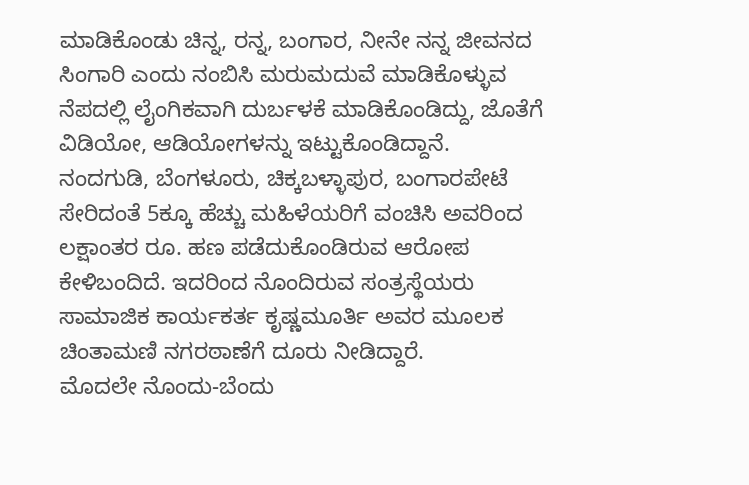ಮಾಡಿಕೊಂಡು ಚಿನ್ನ, ರನ್ನ, ಬಂಗಾರ, ನೀನೇ ನನ್ನ ಜೀವನದ ಸಿಂಗಾರಿ ಎಂದು ನಂಬಿಸಿ ಮರುಮದುವೆ ಮಾಡಿಕೊಳ್ಳುವ ನೆಪದಲ್ಲಿ ಲೈಂಗಿಕವಾಗಿ ದುರ್ಬಳಕೆ ಮಾಡಿಕೊಂಡಿದ್ದು, ಜೊತೆಗೆ ವಿಡಿಯೋ, ಆಡಿಯೋಗಳನ್ನು ಇಟ್ಟುಕೊಂಡಿದ್ದಾನೆ.
ನಂದಗುಡಿ, ಬೆಂಗಳೂರು, ಚಿಕ್ಕಬಳ್ಳಾಪುರ, ಬಂಗಾರಪೇಟೆ ಸೇರಿದಂತೆ 5ಕ್ಕೂ ಹೆಚ್ಚು ಮಹಿಳೆಯರಿಗೆ ವಂಚಿಸಿ ಅವರಿಂದ ಲಕ್ಷಾಂತರ ರೂ. ಹಣ ಪಡೆದುಕೊಂಡಿರುವ ಆರೋಪ ಕೇಳಿಬಂದಿದೆ. ಇದರಿಂದ ನೊಂದಿರುವ ಸಂತ್ರಸ್ಥೆಯರು ಸಾಮಾಜಿಕ ಕಾರ್ಯಕರ್ತ ಕೃಷ್ಣಮೂರ್ತಿ ಅವರ ಮೂಲಕ ಚಿಂತಾಮಣಿ ನಗರಠಾಣೆಗೆ ದೂರು ನೀಡಿದ್ದಾರೆ.
ಮೊದಲೇ ನೊಂದು-ಬೆಂದು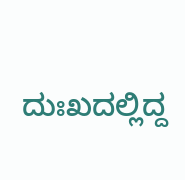ದುಃಖದಲ್ಲಿದ್ದ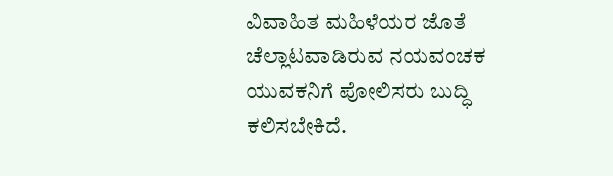ವಿವಾಹಿತ ಮಹಿಳೆಯರ ಜೊತೆ ಚೆಲ್ಲಾಟವಾಡಿರುವ ನಯವಂಚಕ ಯುವಕನಿಗೆ ಪೋಲಿಸರು ಬುದ್ಧಿ ಕಲಿಸಬೇಕಿದೆ.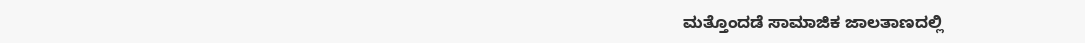ಮತ್ತೊಂದಡೆ ಸಾಮಾಜಿಕ ಜಾಲತಾಣದಲ್ಲಿ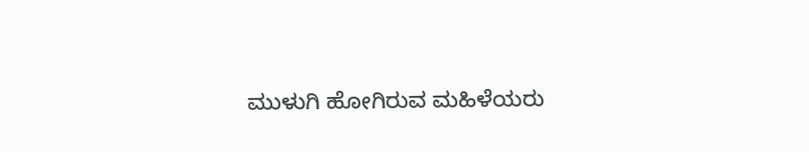ಮುಳುಗಿ ಹೋಗಿರುವ ಮಹಿಳೆಯರು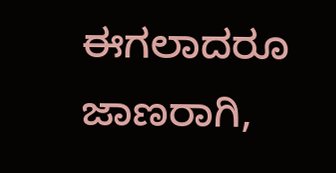ಈಗಲಾದರೂ ಜಾಣರಾಗಿ,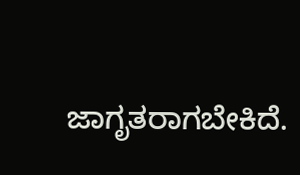ಜಾಗೃತರಾಗಬೇಕಿದೆ.